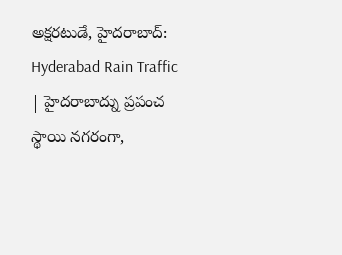అక్షరటుడే, హైదరాబాద్: Hyderabad Rain Traffic | హైదరాబాద్ను ప్రపంచ స్థాయి నగరంగా,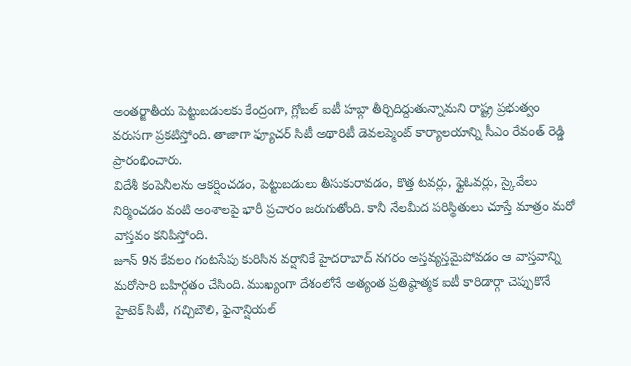అంతర్జాతీయ పెట్టుబడులకు కేంద్రంగా, గ్లోబల్ ఐటీ హబ్గా తీర్చిదిద్దుతున్నామని రాష్ట్ర ప్రభుత్వం వరుసగా ప్రకటిస్తోంది. తాజాగా ఫ్యూచర్ సిటీ అథారిటీ డెవలప్మెంట్ కార్యాలయాన్ని సీఎం రేవంత్ రెడ్డి ప్రారంభించారు.
విదేశీ కంపెనీలను ఆకర్షించడం, పెట్టుబడులు తీసుకురావడం, కొత్త టవర్లు, ఫ్లైఓవర్లు, స్కైవేలు నిర్మించడం వంటి అంశాలపై భారీ ప్రచారం జరుగుతోంది. కానీ నేలమీద పరిస్థితులు చూస్తే మాత్రం మరో వాస్తవం కనిపిస్తోంది.
జూన్ 9న కేవలం గంటసేపు కురిసిన వర్షానికే హైదరాబాద్ నగరం అస్తవ్యస్తమైపోవడం ఆ వాస్తవాన్ని మరోసారి బహిర్గతం చేసింది. ముఖ్యంగా దేశంలోనే అత్యంత ప్రతిష్ఠాత్మక ఐటీ కారిడార్గా చెప్పుకొనే హైటెక్ సిటీ, గచ్చిబౌలి, ఫైనాన్షియల్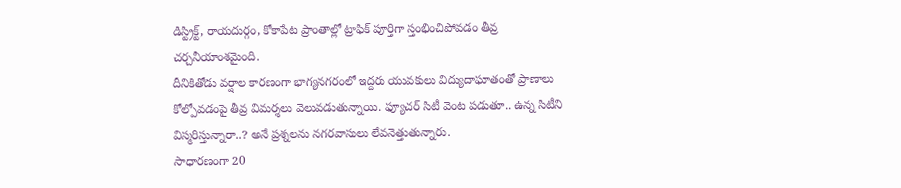డిస్ట్రిక్ట్, రాయదుర్గం, కోకాపేట ప్రాంతాల్లో ట్రాఫిక్ పూర్తిగా స్తంభించిపోవడం తీవ్ర చర్చనీయాంశమైంది.
దీనికితోడు వర్షాల కారణంగా భాగ్యనగరంలో ఇద్దరు యువకులు విద్యుదాఘాతంతో ప్రాణాలు కోల్పోవడంపై తీవ్ర విమర్శలు వెలువడుతున్నాయి. ఫ్యూచర్ సిటీ వెంట పడుతూ.. ఉన్న సిటీని విస్మరిస్తున్నారా..? అనే ప్రశ్నలను నగరవాసులు లేవనెత్తుతున్నారు.
సాధారణంగా 20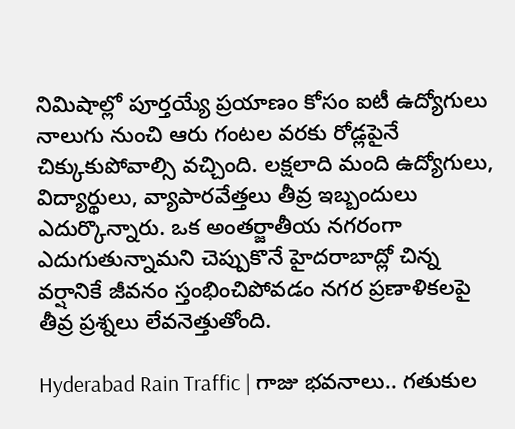నిమిషాల్లో పూర్తయ్యే ప్రయాణం కోసం ఐటీ ఉద్యోగులు నాలుగు నుంచి ఆరు గంటల వరకు రోడ్లపైనే చిక్కుకుపోవాల్సి వచ్చింది. లక్షలాది మంది ఉద్యోగులు, విద్యార్థులు, వ్యాపారవేత్తలు తీవ్ర ఇబ్బందులు ఎదుర్కొన్నారు. ఒక అంతర్జాతీయ నగరంగా ఎదుగుతున్నామని చెప్పుకొనే హైదరాబాద్లో చిన్న వర్షానికే జీవనం స్తంభించిపోవడం నగర ప్రణాళికలపై తీవ్ర ప్రశ్నలు లేవనెత్తుతోంది.

Hyderabad Rain Traffic | గాజు భవనాలు.. గతుకుల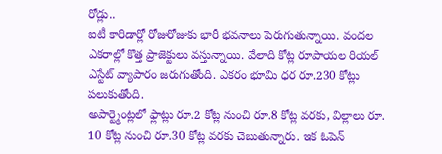రోడ్లు..
ఐటీ కారిడార్లో రోజురోజుకు భారీ భవనాలు పెరుగుతున్నాయి. వందల ఎకరాల్లో కొత్త ప్రాజెక్టులు వస్తున్నాయి. వేలాది కోట్ల రూపాయల రియల్ ఎస్టేట్ వ్యాపారం జరుగుతోంది. ఎకరం భూమి ధర రూ.230 కోట్లు పలుకుతోంది.
అపార్ట్మెంట్లలో ఫ్లాట్లు రూ.2 కోట్ల నుంచి రూ.8 కోట్ల వరకు, విల్లాలు రూ. 10 కోట్ల నుంచి రూ.30 కోట్ల వరకు చెబుతున్నారు. ఇక ఓపెన్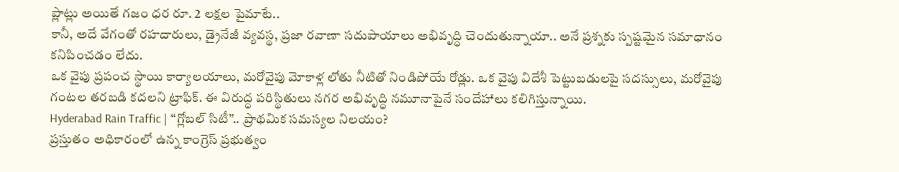ప్లాట్లు అయితే గజం ధర రూ. 2 లక్షల పైమాటే..
కానీ, అదే వేగంతో రహదారులు, డ్రైనేజీ వ్యవస్థ, ప్రజా రవాణా సదుపాయాలు అభివృద్ధి చెందుతున్నాయా.. అనే ప్రశ్నకు స్పష్టమైన సమాధానం కనిపించడం లేదు.
ఒక వైపు ప్రపంచ స్థాయి కార్యాలయాలు, మరోవైపు మోకాళ్ల లోతు నీటితో నిండిపోయే రోడ్లు. ఒక వైపు విదేశీ పెట్టుబడులపై సదస్సులు, మరోవైపు గంటల తరబడి కదలని ట్రాఫిక్. ఈ విరుద్ధ పరిస్థితులు నగర అభివృద్ధి నమూనాపైనే సందేహాలు కలిగిస్తున్నాయి.
Hyderabad Rain Traffic | “గ్లోబల్ సిటీ”.. ప్రాథమిక సమస్యల నిలయం?
ప్రస్తుతం అధికారంలో ఉన్న కాంగ్రెస్ ప్రభుత్వం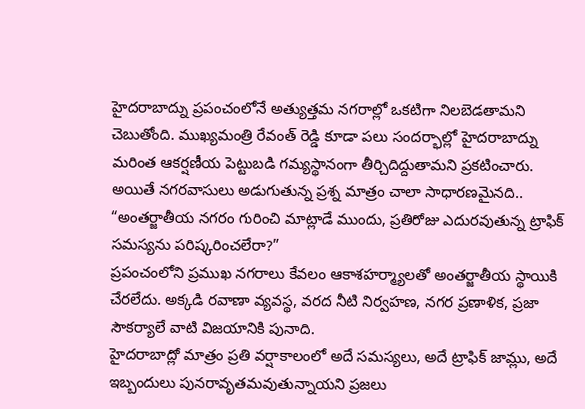హైదరాబాద్ను ప్రపంచంలోనే అత్యుత్తమ నగరాల్లో ఒకటిగా నిలబెడతామని చెబుతోంది. ముఖ్యమంత్రి రేవంత్ రెడ్డి కూడా పలు సందర్భాల్లో హైదరాబాద్ను మరింత ఆకర్షణీయ పెట్టుబడి గమ్యస్థానంగా తీర్చిదిద్దుతామని ప్రకటించారు.
అయితే నగరవాసులు అడుగుతున్న ప్రశ్న మాత్రం చాలా సాధారణమైనది.. “అంతర్జాతీయ నగరం గురించి మాట్లాడే ముందు, ప్రతిరోజు ఎదురవుతున్న ట్రాఫిక్ సమస్యను పరిష్కరించలేరా?”
ప్రపంచంలోని ప్రముఖ నగరాలు కేవలం ఆకాశహర్మ్యాలతో అంతర్జాతీయ స్థాయికి చేరలేదు. అక్కడి రవాణా వ్యవస్థ, వరద నీటి నిర్వహణ, నగర ప్రణాళిక, ప్రజా సౌకర్యాలే వాటి విజయానికి పునాది.
హైదరాబాద్లో మాత్రం ప్రతి వర్షాకాలంలో అదే సమస్యలు, అదే ట్రాఫిక్ జామ్లు, అదే ఇబ్బందులు పునరావృతమవుతున్నాయని ప్రజలు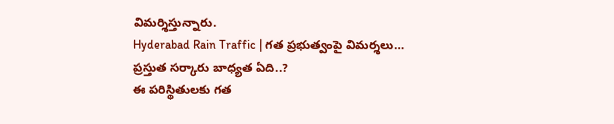విమర్శిస్తున్నారు.
Hyderabad Rain Traffic | గత ప్రభుత్వంపై విమర్శలు… ప్రస్తుత సర్కారు బాధ్యత ఏది..?
ఈ పరిస్థితులకు గత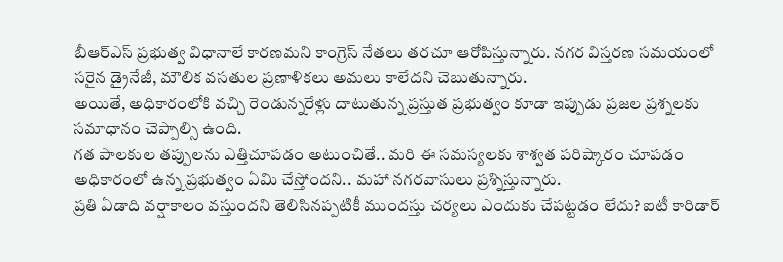బీఆర్ఎస్ ప్రభుత్వ విధానాలే కారణమని కాంగ్రెస్ నేతలు తరచూ ఆరోపిస్తున్నారు. నగర విస్తరణ సమయంలో సరైన డ్రైనేజీ, మౌలిక వసతుల ప్రణాళికలు అమలు కాలేదని చెబుతున్నారు.
అయితే, అధికారంలోకి వచ్చి రెండున్నరేళ్లు దాటుతున్న ప్రస్తుత ప్రభుత్వం కూడా ఇప్పుడు ప్రజల ప్రశ్నలకు సమాధానం చెప్పాల్సి ఉంది.
గత పాలకుల తప్పులను ఎత్తిచూపడం అటుంచితే.. మరి ఈ సమస్యలకు శాశ్వత పరిష్కారం చూపడం అధికారంలో ఉన్న ప్రభుత్వం ఏమి చేస్తోందని.. మహా నగరవాసులు ప్రశ్నిస్తున్నారు.
ప్రతి ఏడాది వర్షాకాలం వస్తుందని తెలిసినప్పటికీ ముందస్తు చర్యలు ఎందుకు చేపట్టడం లేదు? ఐటీ కారిడార్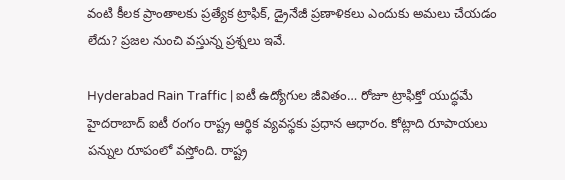వంటి కీలక ప్రాంతాలకు ప్రత్యేక ట్రాఫిక్, డ్రైనేజీ ప్రణాళికలు ఎందుకు అమలు చేయడం లేదు? ప్రజల నుంచి వస్తున్న ప్రశ్నలు ఇవే.

Hyderabad Rain Traffic | ఐటీ ఉద్యోగుల జీవితం… రోజూ ట్రాఫిక్తో యుద్ధమే
హైదరాబాద్ ఐటీ రంగం రాష్ట్ర ఆర్థిక వ్యవస్థకు ప్రధాన ఆధారం. కోట్లాది రూపాయలు పన్నుల రూపంలో వస్తోంది. రాష్ట్ర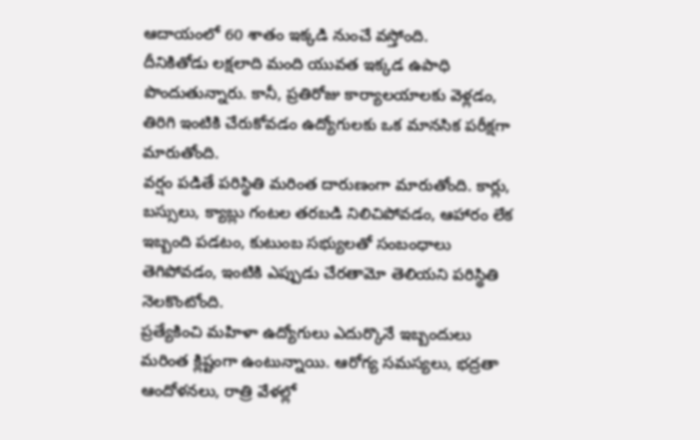ఆదాయంలో 60 శాతం ఇక్కడి నుంచే వస్తోంది.
దీనికితోడు లక్షలాది మంది యువత ఇక్కడ ఉపాధి పొందుతున్నారు. కానీ, ప్రతిరోజు కార్యాలయాలకు వెళ్లడం, తిరిగి ఇంటికి చేరుకోవడం ఉద్యోగులకు ఒక మానసిక పరీక్షగా మారుతోంది.
వర్షం పడితే పరిస్థితి మరింత దారుణంగా మారుతోంది. కార్లు, బస్సులు, క్యాబ్లు గంటల తరబడి నిలిచిపోవడం, ఆహారం లేక ఇబ్బంది పడటం, కుటుంబ సభ్యులతో సంబంధాలు తెగిపోవడం, ఇంటికి ఎప్పుడు చేరతామో తెలియని పరిస్థితి నెలకొంటోంది.
ప్రత్యేకించి మహిళా ఉద్యోగులు ఎదుర్కొనే ఇబ్బందులు మరింత క్లిష్టంగా ఉంటున్నాయి. ఆరోగ్య సమస్యలు, భద్రతా ఆందోళనలు, రాత్రి వేళల్లో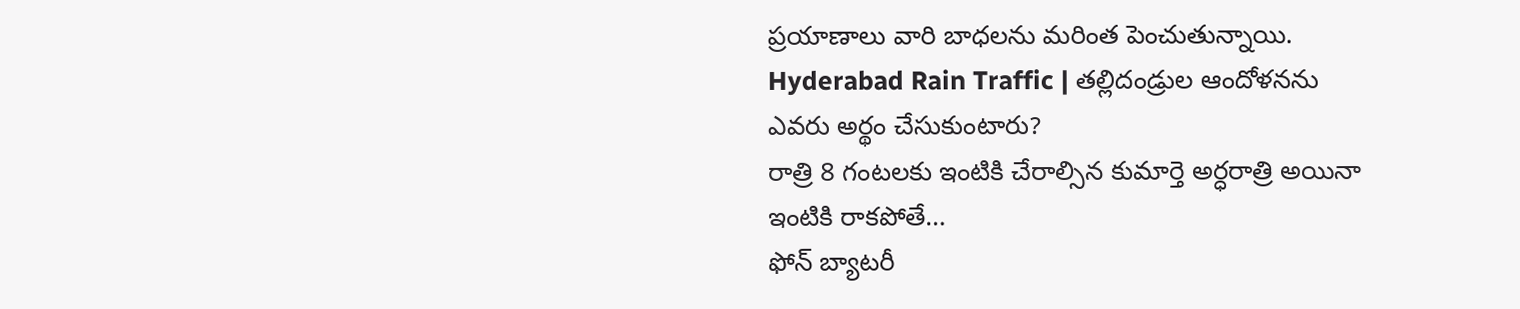ప్రయాణాలు వారి బాధలను మరింత పెంచుతున్నాయి.
Hyderabad Rain Traffic | తల్లిదండ్రుల ఆందోళనను ఎవరు అర్థం చేసుకుంటారు?
రాత్రి 8 గంటలకు ఇంటికి చేరాల్సిన కుమార్తె అర్ధరాత్రి అయినా ఇంటికి రాకపోతే…
ఫోన్ బ్యాటరీ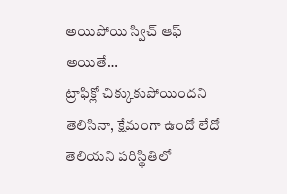అయిపోయి స్విచ్ ఆఫ్ అయితే…
ట్రాఫిక్లో చిక్కుకుపోయిందని తెలిసినా, క్షేమంగా ఉందో లేదో తెలియని పరిస్థితిలో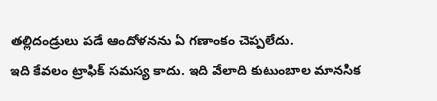తల్లిదండ్రులు పడే ఆందోళనను ఏ గణాంకం చెప్పలేదు.
ఇది కేవలం ట్రాఫిక్ సమస్య కాదు. ఇది వేలాది కుటుంబాల మానసిక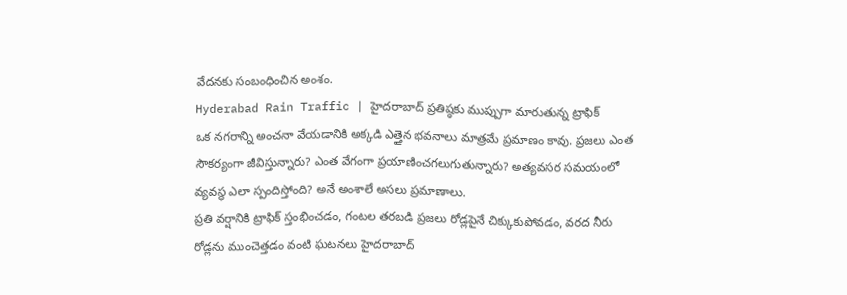వేదనకు సంబంధించిన అంశం.
Hyderabad Rain Traffic | హైదరాబాద్ ప్రతిష్ఠకు ముప్పుగా మారుతున్న ట్రాఫిక్
ఒక నగరాన్ని అంచనా వేయడానికి అక్కడి ఎత్తైన భవనాలు మాత్రమే ప్రమాణం కావు. ప్రజలు ఎంత సౌకర్యంగా జీవిస్తున్నారు? ఎంత వేగంగా ప్రయాణించగలుగుతున్నారు? అత్యవసర సమయంలో వ్యవస్థ ఎలా స్పందిస్తోంది? అనే అంశాలే అసలు ప్రమాణాలు.
ప్రతి వర్షానికి ట్రాఫిక్ స్తంభించడం, గంటల తరబడి ప్రజలు రోడ్లపైనే చిక్కుకుపోవడం, వరద నీరు రోడ్లను ముంచెత్తడం వంటి ఘటనలు హైదరాబాద్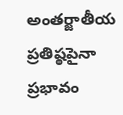అంతర్జాతీయ ప్రతిష్ఠపైనా ప్రభావం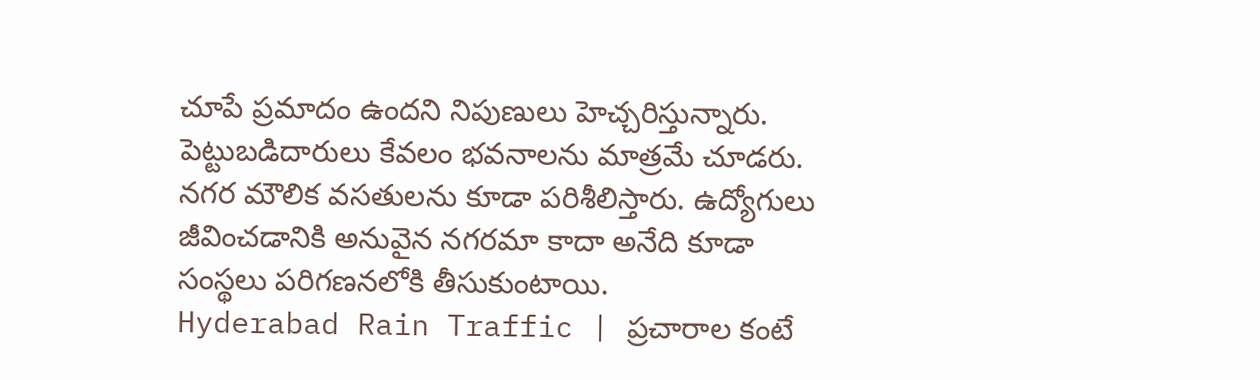చూపే ప్రమాదం ఉందని నిపుణులు హెచ్చరిస్తున్నారు.
పెట్టుబడిదారులు కేవలం భవనాలను మాత్రమే చూడరు. నగర మౌలిక వసతులను కూడా పరిశీలిస్తారు. ఉద్యోగులు జీవించడానికి అనువైన నగరమా కాదా అనేది కూడా సంస్థలు పరిగణనలోకి తీసుకుంటాయి.
Hyderabad Rain Traffic | ప్రచారాల కంటే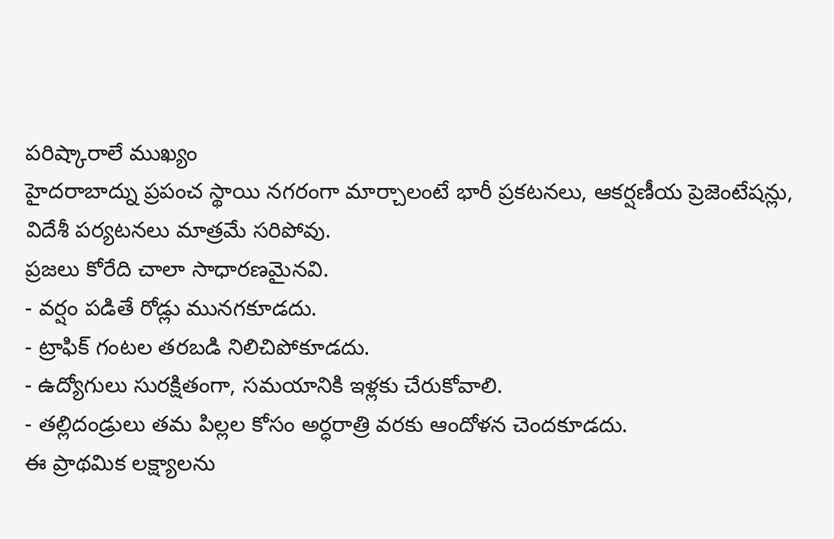పరిష్కారాలే ముఖ్యం
హైదరాబాద్ను ప్రపంచ స్థాయి నగరంగా మార్చాలంటే భారీ ప్రకటనలు, ఆకర్షణీయ ప్రెజెంటేషన్లు, విదేశీ పర్యటనలు మాత్రమే సరిపోవు.
ప్రజలు కోరేది చాలా సాధారణమైనవి.
- వర్షం పడితే రోడ్లు మునగకూడదు.
- ట్రాఫిక్ గంటల తరబడి నిలిచిపోకూడదు.
- ఉద్యోగులు సురక్షితంగా, సమయానికి ఇళ్లకు చేరుకోవాలి.
- తల్లిదండ్రులు తమ పిల్లల కోసం అర్ధరాత్రి వరకు ఆందోళన చెందకూడదు.
ఈ ప్రాథమిక లక్ష్యాలను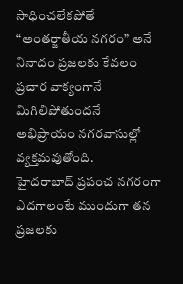సాధించలేకపోతే “అంతర్జాతీయ నగరం” అనే నినాదం ప్రజలకు కేవలం ప్రచార వాక్యంగానే మిగిలిపోతుందనే అభిప్రాయం నగరవాసుల్లో వ్యక్తమవుతోంది.
హైదరాబాద్ ప్రపంచ నగరంగా ఎదగాలంటే ముందుగా తన ప్రజలకు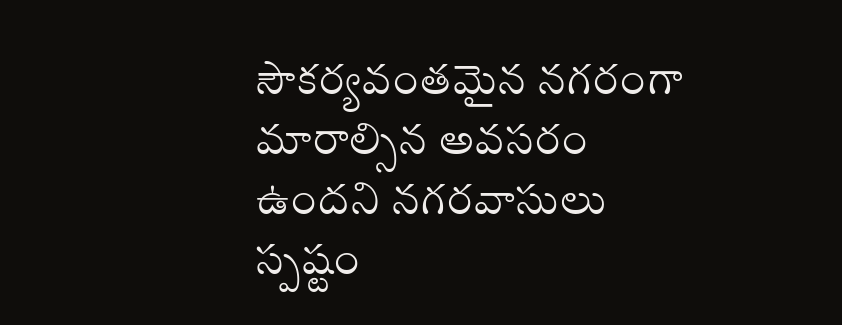సౌకర్యవంతమైన నగరంగా మారాల్సిన అవసరం ఉందని నగరవాసులు స్పష్టం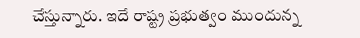చేస్తున్నారు. ఇదే రాష్ట్ర ప్రభుత్వం ముందున్న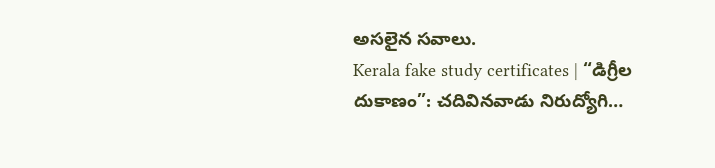అసలైన సవాలు.
Kerala fake study certificates | “డిగ్రీల దుకాణం”: చదివినవాడు నిరుద్యోగి…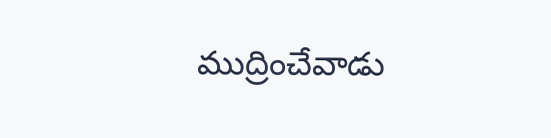ముద్రించేవాడు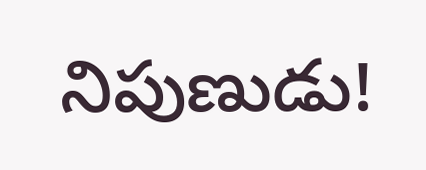నిపుణుడు!